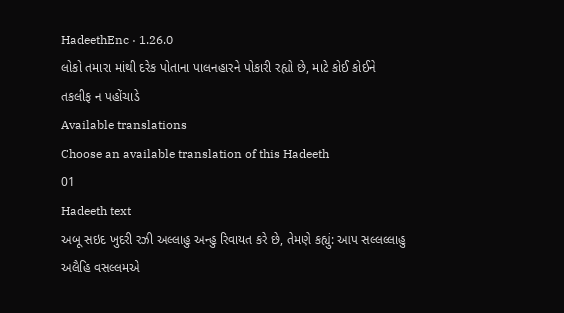HadeethEnc · 1.26.0
લોકો તમારા માંથી દરેક પોતાના પાલનહારને પોકારી રહ્યો છે, માટે કોઈ કોઈને તકલીફ ન પહોંચાડે
Available translations
Choose an available translation of this Hadeeth
01
Hadeeth text
અબૂ સઇદ ખુદરી રઝી અલ્લાહુ અન્હુ રિવાયત કરે છે, તેમણે કહ્યું: આપ સલ્લલ્લાહુ અલૈહિ વસલ્લમએ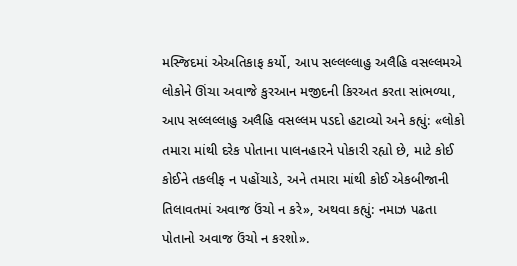મસ્જિદમાં એઅતિકાફ કર્યો, આપ સલ્લલ્લાહુ અલૈહિ વસલ્લમએ લોકોને ઊંચા અવાજે કુરઆન મજીદની કિરઅત કરતા સાંભળ્યા, આપ સલ્લલ્લાહુ અલૈહિ વસલ્લમ પડદો હટાવ્યો અને કહ્યું: «લોકો તમારા માંથી દરેક પોતાના પાલનહારને પોકારી રહ્યો છે, માટે કોઈ કોઈને તકલીફ ન પહોંચાડે, અને તમારા માંથી કોઈ એકબીજાની તિલાવતમાં અવાજ ઉંચો ન કરે», અથવા કહ્યું: નમાઝ પઢતા પોતાનો અવાજ ઉંચો ન કરશો».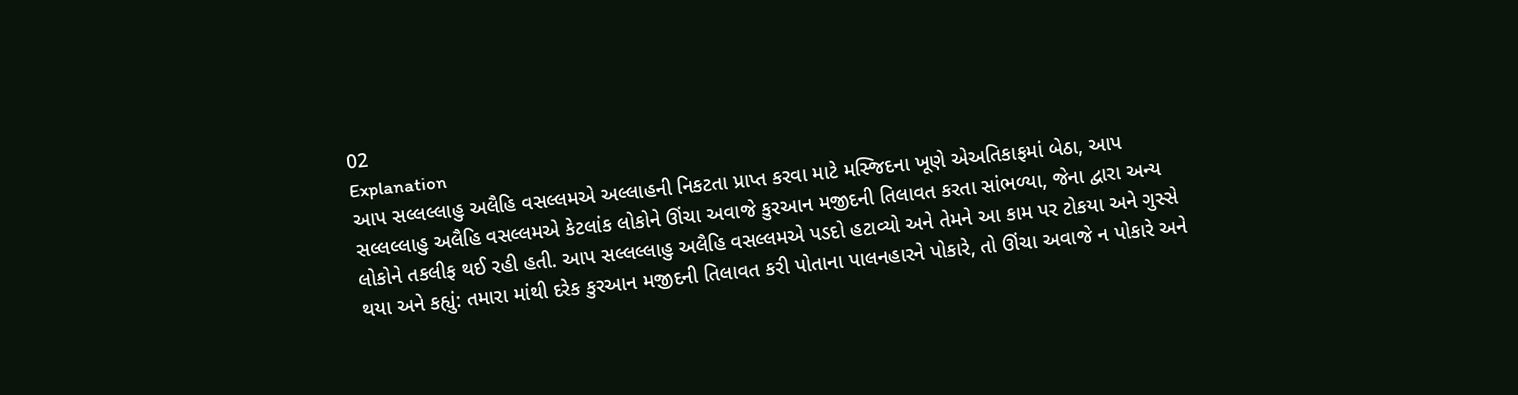02
Explanation
આપ સલ્લલ્લાહુ અલૈહિ વસલ્લમએ અલ્લાહની નિકટતા પ્રાપ્ત કરવા માટે મસ્જિદના ખૂણે એઅતિકાફમાં બેઠા, આપ સલ્લલ્લાહુ અલૈહિ વસલ્લમએ કેટલાંક લોકોને ઊંચા અવાજે કુરઆન મજીદની તિલાવત કરતા સાંભળ્યા, જેના દ્વારા અન્ય લોકોને તકલીફ થઈ રહી હતી. આપ સલ્લલ્લાહુ અલૈહિ વસલ્લમએ પડદો હટાવ્યો અને તેમને આ કામ પર ટોકયા અને ગુસ્સે થયા અને કહ્યું: તમારા માંથી દરેક કુરઆન મજીદની તિલાવત કરી પોતાના પાલનહારને પોકારે, તો ઊંચા અવાજે ન પોકારે અને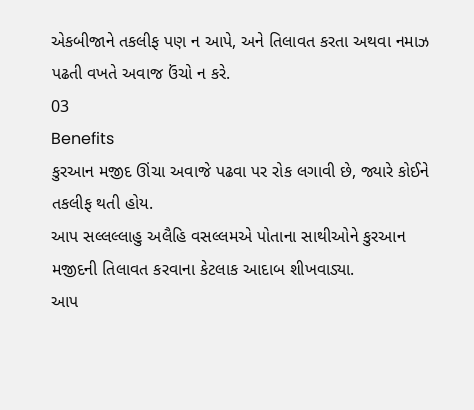એકબીજાને તકલીફ પણ ન આપે, અને તિલાવત કરતા અથવા નમાઝ પઢતી વખતે અવાજ ઉંચો ન કરે.
03
Benefits
કુરઆન મજીદ ઊંચા અવાજે પઢવા પર રોક લગાવી છે, જ્યારે કોઈને તકલીફ થતી હોય.
આપ સલ્લલ્લાહુ અલૈહિ વસલ્લમએ પોતાના સાથીઓને કુરઆન મજીદની તિલાવત કરવાના કેટલાક આદાબ શીખવાડ્યા.
આપ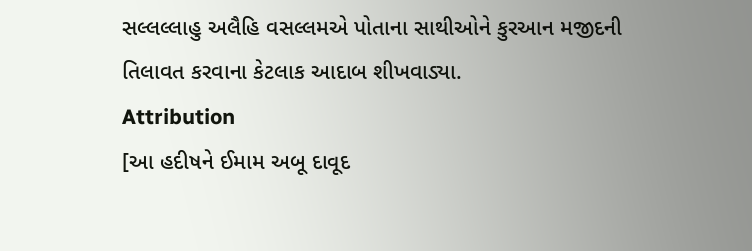સલ્લલ્લાહુ અલૈહિ વસલ્લમએ પોતાના સાથીઓને કુરઆન મજીદની તિલાવત કરવાના કેટલાક આદાબ શીખવાડ્યા.
Attribution
[આ હદીષને ઈમામ અબૂ દાવૂદ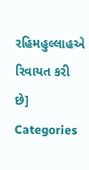રહિમહુલ્લાહએ રિવાયત કરી છે]
Categories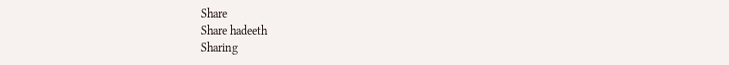Share
Share hadeeth
Sharing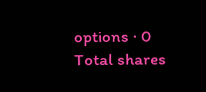options · 0 Total shares